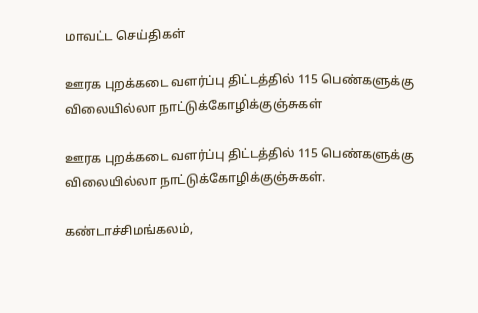மாவட்ட செய்திகள்

ஊரக புறக்கடை வளர்ப்பு திட்டத்தில் 115 பெண்களுக்கு விலையில்லா நாட்டுக்கோழிக்குஞ்சுகள்

ஊரக புறக்கடை வளர்ப்பு திட்டத்தில் 115 பெண்களுக்கு விலையில்லா நாட்டுக்கோழிக்குஞ்சுகள்.

கண்டாச்சிமங்கலம்,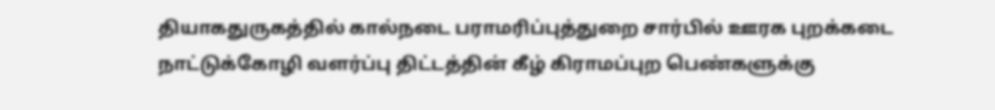தியாகதுருகத்தில் கால்நடை பராமரிப்புத்துறை சார்பில் ஊரக புறக்கடை நாட்டுக்கோழி வளர்ப்பு திட்டத்தின் கீழ் கிராமப்புற பெண்களுக்கு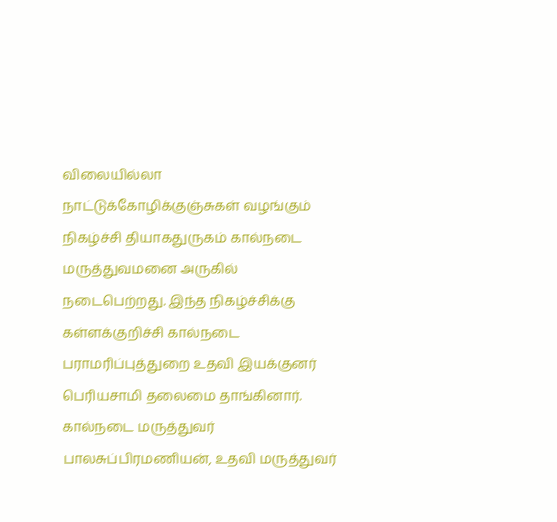விலையில்லா நாட்டுக்கோழிக்குஞ்சுகள் வழங்கும் நிகழ்ச்சி தியாகதுருகம் கால்நடை மருத்துவமனை அருகில் நடைபெற்றது. இந்த நிகழ்ச்சிக்கு கள்ளக்குறிச்சி கால்நடை பராமரிப்புத்துறை உதவி இயக்குனர் பெரியசாமி தலைமை தாங்கினார். கால்நடை மருத்துவர் பாலசுப்பிரமணியன், உதவி மருத்துவர்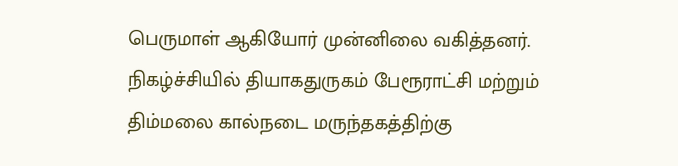பெருமாள் ஆகியோர் முன்னிலை வகித்தனர். நிகழ்ச்சியில் தியாகதுருகம் பேரூராட்சி மற்றும் திம்மலை கால்நடை மருந்தகத்திற்கு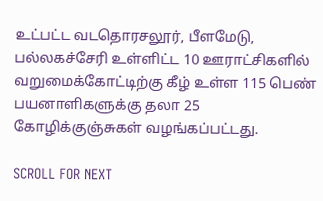உட்பட்ட வடதொரசலூர், பீளமேடு, பல்லகச்சேரி உள்ளிட்ட 10 ஊராட்சிகளில் வறுமைக்கோட்டிற்கு கீழ் உள்ள 115 பெண் பயனாளிகளுக்கு தலா 25 கோழிக்குஞ்சுகள் வழங்கப்பட்டது.

SCROLL FOR NEXT